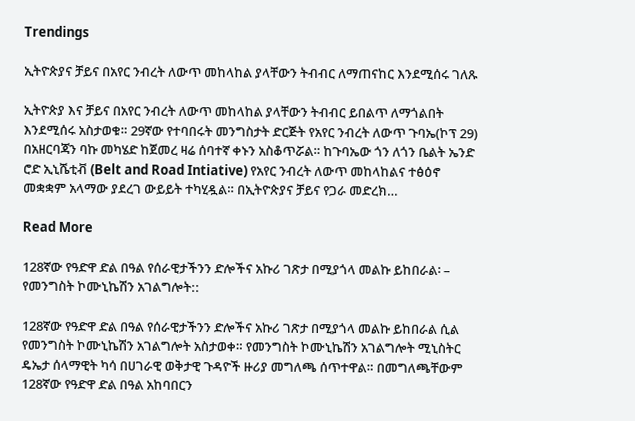Trendings

ኢትዮጵያና ቻይና በአየር ንብረት ለውጥ መከላከል ያላቸውን ትብብር ለማጠናከር እንደሚሰሩ ገለጹ

ኢትዮጵያ እና ቻይና በአየር ንብረት ለውጥ መከላከል ያላቸውን ትብብር ይበልጥ ለማጎልበት እንደሚሰሩ አስታወቁ። 29ኛው የተባበሩት መንግስታት ድርጅት የአየር ንብረት ለውጥ ጉባኤ(ኮፕ 29) በአዘርባጃን ባኩ መካሄድ ከጀመረ ዛሬ ሰባተኛ ቀኑን አስቆጥሯል። ከጉባኤው ጎን ለጎን ቤልት ኤንድ ሮድ ኢኒሼቲቭ (Belt and Road Intiative) የአየር ንብረት ለውጥ መከላከልና ተፅዕኖ መቋቋም አላማው ያደረገ ውይይት ተካሂዷል። በኢትዮጵያና ቻይና የጋራ መድረክ…

Read More

128ኛው የዓድዋ ድል በዓል የሰራዊታችንን ድሎችና አኩሪ ገጽታ በሚያጎላ መልኩ ይከበራል፡ – የመንግስት ኮሙኒኬሽን አገልግሎት::

128ኛው የዓድዋ ድል በዓል የሰራዊታችንን ድሎችና አኩሪ ገጽታ በሚያጎላ መልኩ ይከበራል ሲል የመንግስት ኮሙኒኬሽን አገልግሎት አስታወቀ። የመንግስት ኮሙኒኬሽን አገልግሎት ሚኒስትር ዴኤታ ሰላማዊት ካሳ በሀገራዊ ወቅታዊ ጉዳዮች ዙሪያ መግለጫ ሰጥተዋል። በመግለጫቸውም 128ኛው የዓድዋ ድል በዓል አከባበርን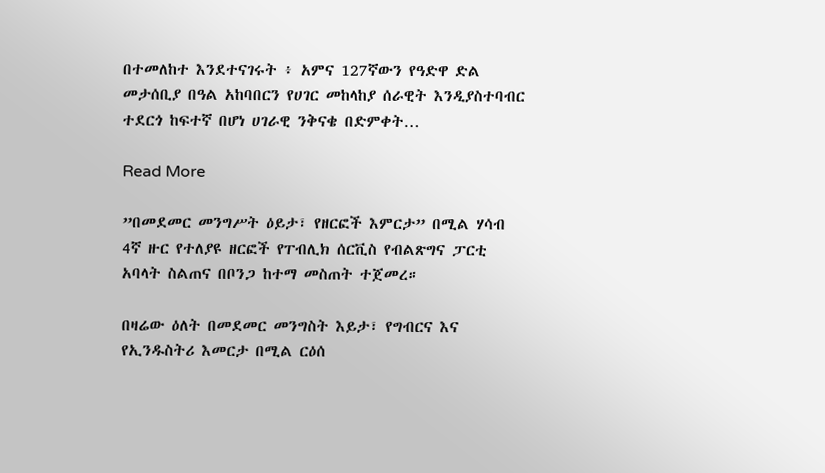በተመለከተ እንደተናገሩት ፥ አምና 127ኛውን የዓድዋ ድል መታሰቢያ በዓል አከባበርን የሀገር መከላከያ ሰራዊት እንዲያስተባብር ተደርጎ ከፍተኛ በሆነ ሀገራዊ ንቅናቄ በድምቀት…

Read More

”በመደመር መንግሥት ዕይታ፣ የዘርፎች እምርታ” በሚል ሃሳብ 4ኛ ዙር የተለያዩ ዘርፎች የፐብሊክ ሰርቪስ የብልጽግና ፓርቲ አባላት ስልጠና በቦንጋ ከተማ መስጠት ተጀመረ።

በዛሬው ዕለት በመደመር መንግስት እይታ፣ የግብርና እና የኢንዱስትሪ እመርታ በሚል ርዕሰ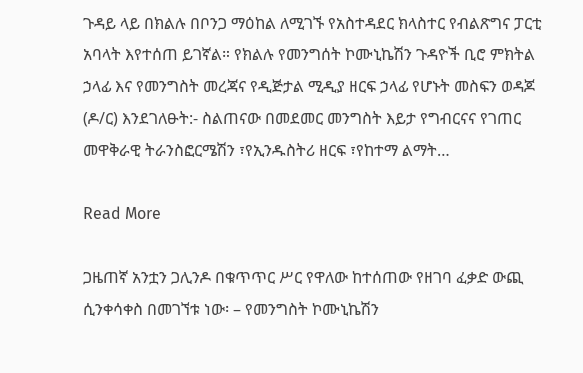ጉዳይ ላይ በክልሉ በቦንጋ ማዕከል ለሚገኙ የአስተዳደር ክላስተር የብልጽግና ፓርቲ አባላት እየተሰጠ ይገኛል። የክልሉ የመንግሰት ኮሙኒኬሽን ጉዳዮች ቢሮ ምክትል ኃላፊ እና የመንግስት መረጃና የዲጅታል ሚዲያ ዘርፍ ኃላፊ የሆኑት መስፍን ወዳጆ (ዶ/ር) እንደገለፁት:- ስልጠናው በመደመር መንግስት እይታ የግብርናና የገጠር መዋቅራዊ ትራንስፎርሜሽን ፣የኢንዱስትሪ ዘርፍ ፣የከተማ ልማት…

Read More

ጋዜጠኛ አንቷን ጋሊንዶ በቁጥጥር ሥር የዋለው ከተሰጠው የዘገባ ፈቃድ ውጪ ሲንቀሳቀስ በመገኘቱ ነው፡ – የመንግስት ኮሙኒኬሽን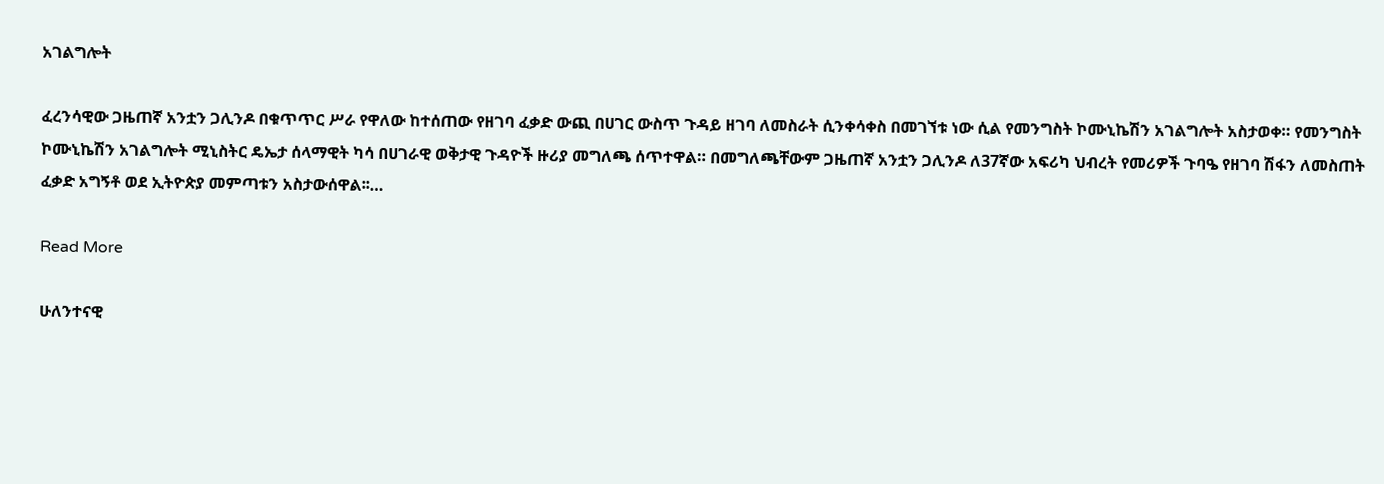አገልግሎት

ፈረንሳዊው ጋዜጠኛ አንቷን ጋሊንዶ በቁጥጥር ሥራ የዋለው ከተሰጠው የዘገባ ፈቃድ ውጪ በሀገር ውስጥ ጉዳይ ዘገባ ለመስራት ሲንቀሳቀስ በመገኘቱ ነው ሲል የመንግስት ኮሙኒኬሽን አገልግሎት አስታወቀ። የመንግስት ኮሙኒኬሽን አገልግሎት ሚኒስትር ዴኤታ ሰላማዊት ካሳ በሀገራዊ ወቅታዊ ጉዳዮች ዙሪያ መግለጫ ሰጥተዋል። በመግለጫቸውም ጋዜጠኛ አንቷን ጋሊንዶ ለ37ኛው አፍሪካ ህብረት የመሪዎች ጉባዔ የዘገባ ሽፋን ለመስጠት ፈቃድ አግኝቶ ወደ ኢትዮጵያ መምጣቱን አስታውሰዋል፡፡…

Read More

ሁለንተናዊ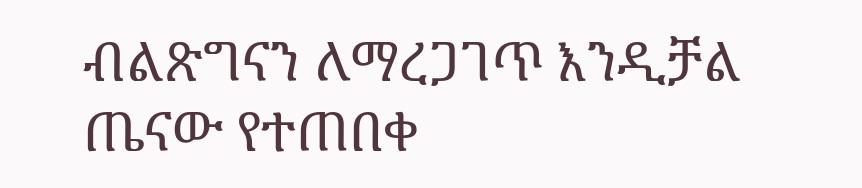ብልጽግናን ለማረጋገጥ እንዲቻል ጤናው የተጠበቀ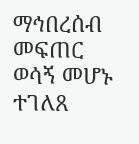ማኅበረሰብ መፍጠር ወሳኝ መሆኑ ተገለጸ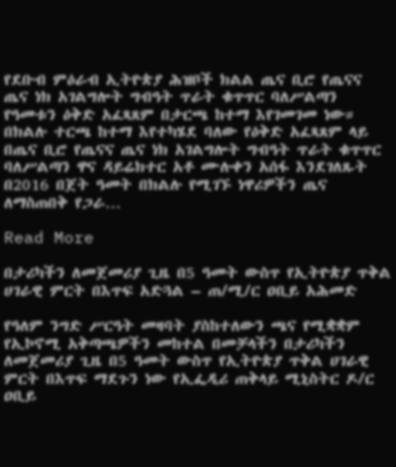የደቡብ ምዕራብ ኢትዮጵያ ሕዝቦች ክልል ጤና ቢሮ የጤናና ጤና ነክ አገልግሎት ግብዓት ጥራት ቁጥጥር ባለሥልጣን የዓመቱን ዕቅድ አፈጻጸም በታርጫ ከተማ እየገመገመ ነው። በክልሉ ተርጫ ከተማ እየተካሄደ ባለው የዕቅድ አፈጻጸም ላይ በጤና ቢሮ የጤናና ጤና ነክ አገልግሎት ግብዓት ጥራት ቁጥጥር ባለሥልጣን ዋና ዳይሬክተር አቶ ሙሉቀን አሰፋ እንደገለጹት በ2016 በጀት ዓመት በክልሉ የሚገኙ ነዋሪዎችን ጤና ለማስጠበቅ የጋራ…

Read More

በታሪካችን ለመጀመሪያ ጊዜ በ5 ዓመት ውስጥ የኢትዮጵያ ጥቅል ሀገራዊ ምርት በእጥፍ አድጓል – ጠ/ሚ/ር ዐቢይ አሕመድ

የዓለም ንግድ ሥርዓት መዛባት ያስከተለውን ጫና የሚቋቋም የኢኮኖሚ አቅጣጫዎችን መከተል በመቻላችን በታሪካችን ለመጀመሪያ ጊዜ በ5 ዓመት ውስጥ የኢትዮጵያ ጥቅል ሀገራዊ ምርት በእጥፍ ማደጉን ነው የኢፌዲሪ ጠቅላይ ሚኒስትር ዶ/ር ዐቢይ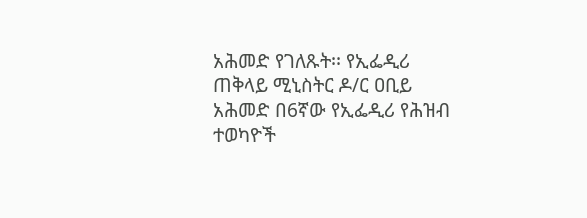አሕመድ የገለጹት፡፡ የኢፌዲሪ ጠቅላይ ሚኒስትር ዶ/ር ዐቢይ አሕመድ በ6ኛው የኢፌዲሪ የሕዝብ ተወካዮች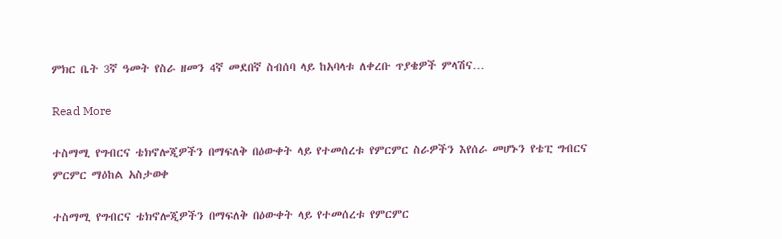ምክር ቤት 3ኛ ዓመት የስራ ዘመን 4ኛ መደበኛ ስብሰባ ላይ ከአባላቱ ለቀረቡ ጥያቄዎች ምላሽና…

Read More

ተስማሚ የግብርና ቴክኖሎጂዎችን በማፍለቅ በዕውቀት ላይ የተመሰረቱ የምርምር ስራዎችን እየሰራ መሆኑን የቴፒ ግብርና ምርምር ማዕከል አስታወቀ

ተስማሚ የግብርና ቴክኖሎጂዎችን በማፍለቅ በዕውቀት ላይ የተመሰረቱ የምርምር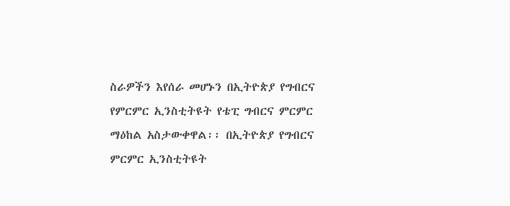ስራዎችን እየሰራ መሆኑን በኢትዮጵያ የግብርና የምርምር ኢንስቲትዩት የቴፒ ግብርና ምርምር ማዕከል አስታውቀዋል፡፡ በኢትዮጵያ የግብርና ምርምር ኢንስቲትዩት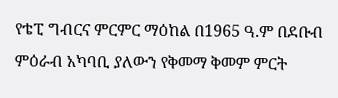የቴፒ ግብርና ምርምር ማዕከል በ1965 ዓ.ም በደቡብ ምዕራብ አካባቢ ያለውን የቅመማ ቅመም ምርት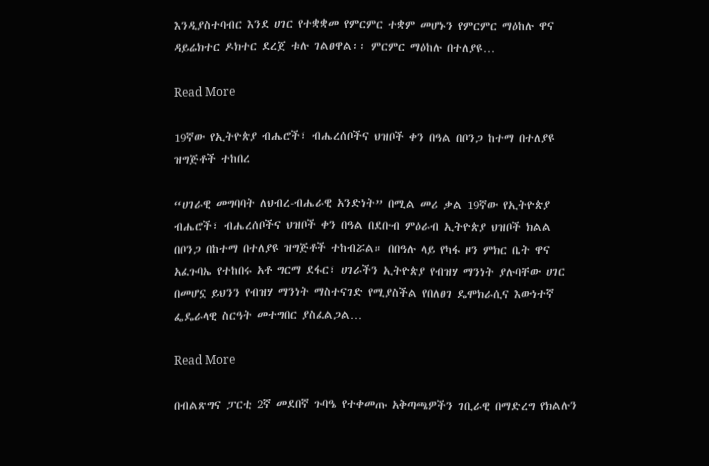እንዲያስተባብር እንደ ሀገር የተቋቋመ የምርምር ተቋም መሆኑን የምርምር ማዕከሉ ዋና ዳይሬክተር ዶክተር ደረጀ ቱሉ ገልፀዋል፡፡ ምርምር ማዕከሉ በተለያዩ…

Read More

19ኛው የኢትዮጵያ ብሔሮች፣ ብሔረሰቦችና ህዝቦች ቀን በዓል በቦንጋ ከተማ በተለያዩ ዝግጅቶች ተከበረ

“ሀገራዊ መግባባት ለህብረ-ብሔራዊ አንድነት” በሚል መሪ ቃል 19ኛው የኢትዮጵያ ብሔሮች፣ ብሔረሰቦችና ህዝቦች ቀን በዓል በደቡብ ምዕራብ ኢትዮጵያ ህዝቦች ክልል በቦንጋ በከተማ በተለያዩ ዝግጅቶች ተከብሯል። በበዓሉ ላይ የካፋ ዞን ምክር ቤት ዋና አፈጉባኤ የተከበሩ አቶ ግርማ ደፋር፣ ሀገራችን ኢትዮጵያ የብዝሃ ማንነት ያሉባቸው ሀገር በመሆኗ ይህንን የብዝሃ ማንነት ማስተናገድ የሚያስችል የበለፀገ ዴሞክራሲና እውነተኛ ፌዴራላዊ ስርዓት መተግበር ያስፈልጋል…

Read More

በብልጽግና ፓርቲ 2ኛ መደበኛ ጉባዔ የተቀመጡ አቅጣጫዎችን ገቢራዊ በማድረግ የክልሉን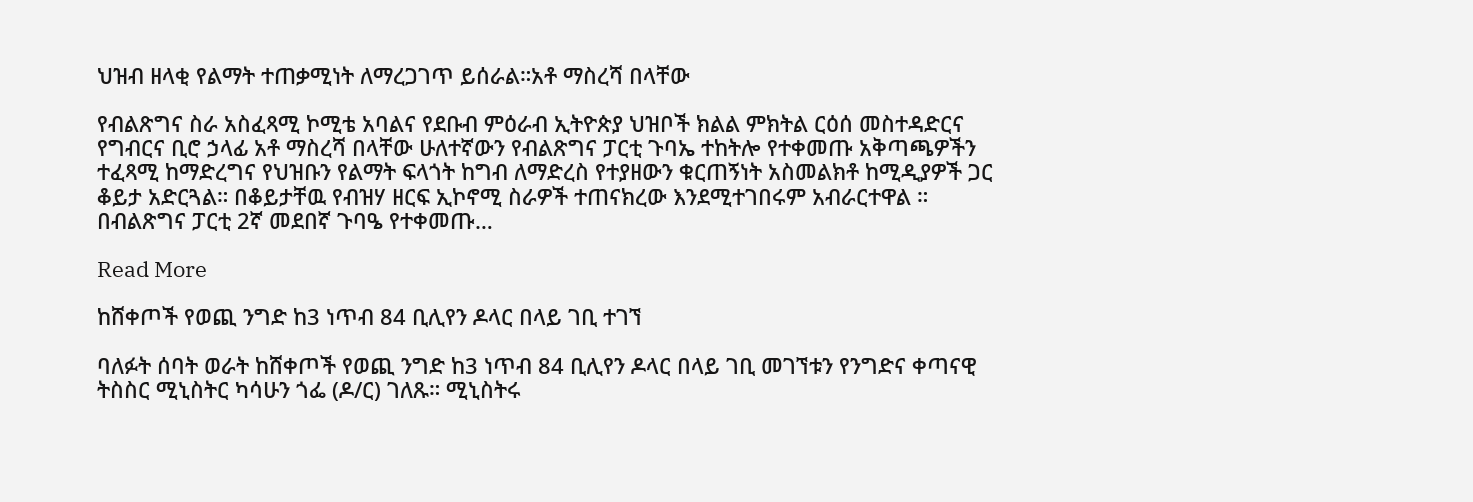ህዝብ ዘላቂ የልማት ተጠቃሚነት ለማረጋገጥ ይሰራል።አቶ ማስረሻ በላቸው

የብልጽግና ስራ አስፈጻሚ ኮሚቴ አባልና የደቡብ ምዕራብ ኢትዮጵያ ህዝቦች ክልል ምክትል ርዕሰ መስተዳድርና የግብርና ቢሮ ኃላፊ አቶ ማስረሻ በላቸው ሁለተኛውን የብልጽግና ፓርቲ ጉባኤ ተከትሎ የተቀመጡ አቅጣጫዎችን ተፈጻሚ ከማድረግና የህዝቡን የልማት ፍላጎት ከግብ ለማድረስ የተያዘውን ቁርጠኝነት አስመልክቶ ከሚዲያዎች ጋር ቆይታ አድርጓል። በቆይታቸዉ የብዝሃ ዘርፍ ኢኮኖሚ ስራዎች ተጠናክረው እንደሚተገበሩም አብራርተዋል ። በብልጽግና ፓርቲ 2ኛ መደበኛ ጉባዔ የተቀመጡ…

Read More

ከሸቀጦች የወጪ ንግድ ከ3 ነጥብ 84 ቢሊየን ዶላር በላይ ገቢ ተገኘ

ባለፉት ሰባት ወራት ከሸቀጦች የወጪ ንግድ ከ3 ነጥብ 84 ቢሊየን ዶላር በላይ ገቢ መገኘቱን የንግድና ቀጣናዊ ትስስር ሚኒስትር ካሳሁን ጎፌ (ዶ/ር) ገለጹ። ሚኒስትሩ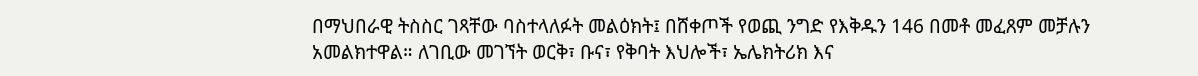በማህበራዊ ትስስር ገጻቸው ባስተላለፉት መልዕክት፤ በሸቀጦች የወጪ ንግድ የእቅዱን 146 በመቶ መፈጸም መቻሉን አመልክተዋል። ለገቢው መገኘት ወርቅ፣ ቡና፣ የቅባት እህሎች፣ ኤሌክትሪክ እና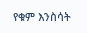የቁም እንስሳት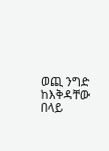ወጪ ንግድ ከእቅዳቸው በላይ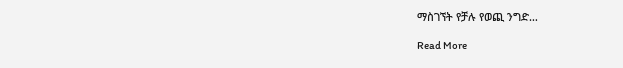ማስገኘት የቻሉ የወጪ ንግድ…

Read More